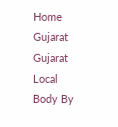Home Gujarat Gujarat Local Body By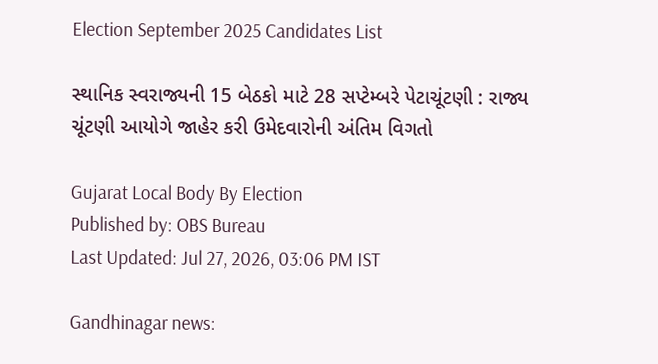Election September 2025 Candidates List

સ્થાનિક સ્વરાજ્યની 15 બેઠકો માટે 28 સપ્ટેમ્બરે પેટાચૂંટણી : રાજ્ય ચૂંટણી આયોગે જાહેર કરી ઉમેદવારોની અંતિમ વિગતો

Gujarat Local Body By Election
Published by: OBS Bureau
Last Updated: Jul 27, 2026, 03:06 PM IST

Gandhinagar news: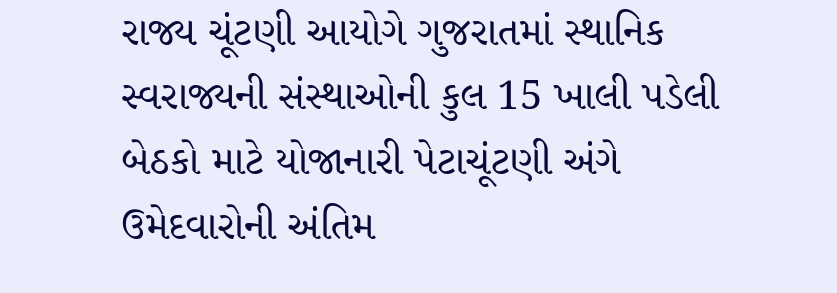રાજ્ય ચૂંટણી આયોગે ગુજરાતમાં સ્થાનિક સ્વરાજ્યની સંસ્થાઓની કુલ 15 ખાલી પડેલી બેઠકો માટે યોજાનારી પેટાચૂંટણી અંગે ઉમેદવારોની અંતિમ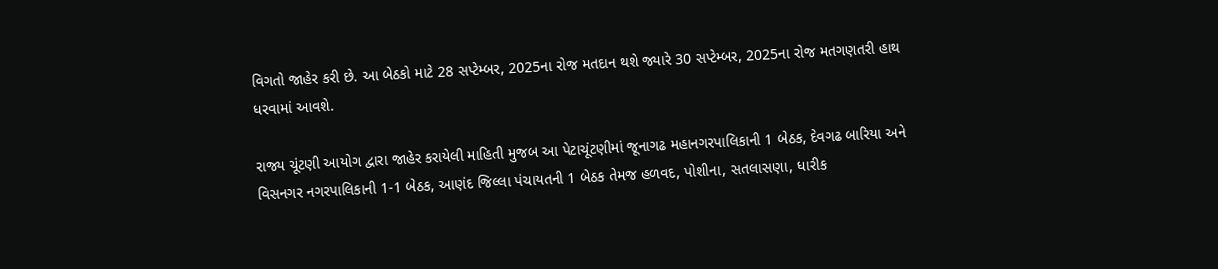વિગતો જાહેર કરી છે. આ બેઠકો માટે 28 સપ્ટેમ્બર, 2025ના રોજ મતદાન થશે જ્યારે 30 સપ્ટેમ્બર, 2025ના રોજ મતગણતરી હાથ ધરવામાં આવશે.

રાજ્ય ચૂંટણી આયોગ દ્વારા જાહેર કરાયેલી માહિતી મુજબ આ પેટાચૂંટણીમાં જૂનાગઢ મહાનગરપાલિકાની 1 બેઠક, દેવગઢ બારિયા અને વિસનગર નગરપાલિકાની 1-1 બેઠક, આણંદ જિલ્લા પંચાયતની 1 બેઠક તેમજ હળવદ, પોશીના, સતલાસણા, ધારીક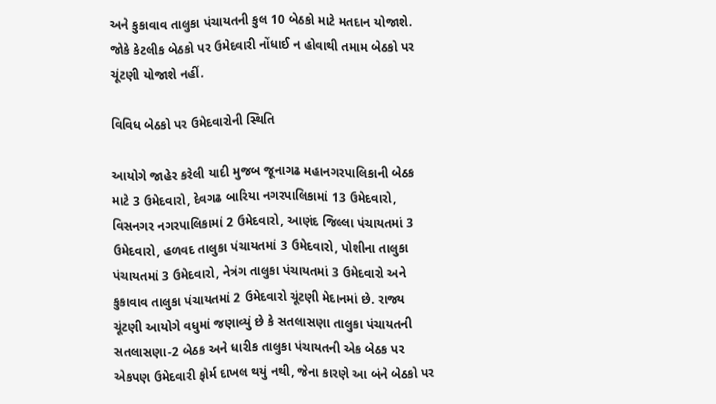અને કુકાવાવ તાલુકા પંચાયતની કુલ 10 બેઠકો માટે મતદાન યોજાશે. જોકે કેટલીક બેઠકો પર ઉમેદવારી નોંધાઈ ન હોવાથી તમામ બેઠકો પર ચૂંટણી યોજાશે નહીં.

વિવિધ બેઠકો પર ઉમેદવારોની સ્થિતિ

આયોગે જાહેર કરેલી યાદી મુજબ જૂનાગઢ મહાનગરપાલિકાની બેઠક માટે 3 ઉમેદવારો, દેવગઢ બારિયા નગરપાલિકામાં 13 ઉમેદવારો, વિસનગર નગરપાલિકામાં 2 ઉમેદવારો, આણંદ જિલ્લા પંચાયતમાં 3 ઉમેદવારો, હળવદ તાલુકા પંચાયતમાં 3 ઉમેદવારો, પોશીના તાલુકા પંચાયતમાં 3 ઉમેદવારો, નેત્રંગ તાલુકા પંચાયતમાં 3 ઉમેદવારો અને કુકાવાવ તાલુકા પંચાયતમાં 2 ઉમેદવારો ચૂંટણી મેદાનમાં છે. રાજ્ય ચૂંટણી આયોગે વધુમાં જણાવ્યું છે કે સતલાસણા તાલુકા પંચાયતની સતલાસણા-2 બેઠક અને ધારીક તાલુકા પંચાયતની એક બેઠક પર એકપણ ઉમેદવારી ફોર્મ દાખલ થયું નથી, જેના કારણે આ બંને બેઠકો પર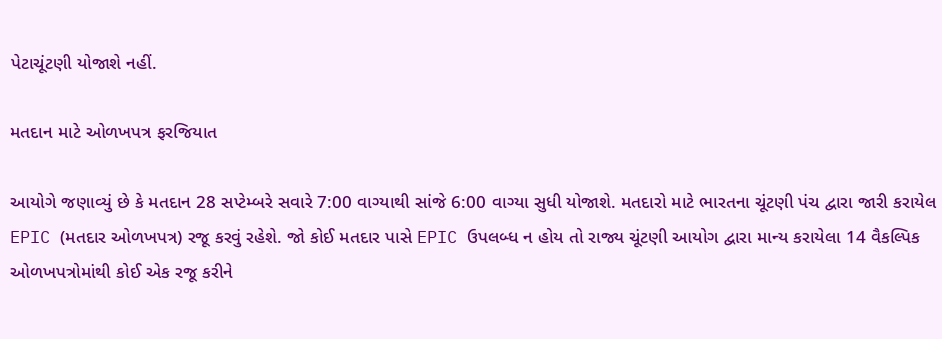પેટાચૂંટણી યોજાશે નહીં.

મતદાન માટે ઓળખપત્ર ફરજિયાત

આયોગે જણાવ્યું છે કે મતદાન 28 સપ્ટેમ્બરે સવારે 7:00 વાગ્યાથી સાંજે 6:00 વાગ્યા સુધી યોજાશે. મતદારો માટે ભારતના ચૂંટણી પંચ દ્વારા જારી કરાયેલ EPIC (મતદાર ઓળખપત્ર) રજૂ કરવું રહેશે. જો કોઈ મતદાર પાસે EPIC ઉપલબ્ધ ન હોય તો રાજ્ય ચૂંટણી આયોગ દ્વારા માન્ય કરાયેલા 14 વૈકલ્પિક ઓળખપત્રોમાંથી કોઈ એક રજૂ કરીને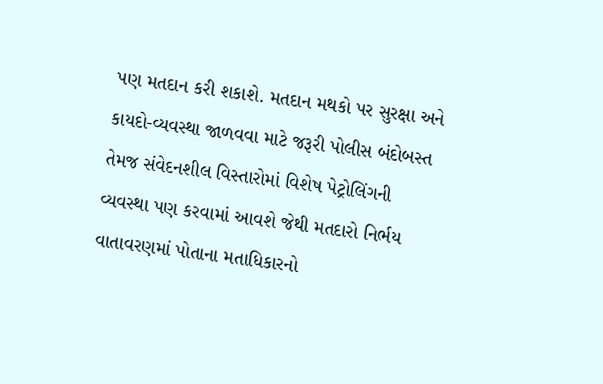પણ મતદાન કરી શકાશે. મતદાન મથકો પર સુરક્ષા અને કાયદો-વ્યવસ્થા જાળવવા માટે જરૂરી પોલીસ બંદોબસ્ત તેમજ સંવેદનશીલ વિસ્તારોમાં વિશેષ પેટ્રોલિંગની વ્યવસ્થા પણ કરવામાં આવશે જેથી મતદારો નિર્ભય વાતાવરણમાં પોતાના મતાધિકારનો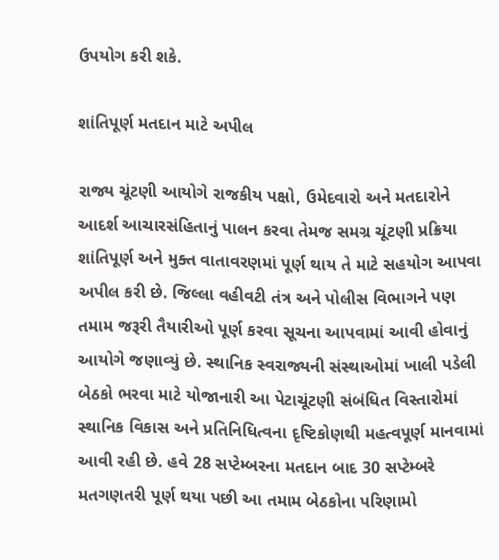ઉપયોગ કરી શકે.

શાંતિપૂર્ણ મતદાન માટે અપીલ

રાજ્ય ચૂંટણી આયોગે રાજકીય પક્ષો, ઉમેદવારો અને મતદારોને આદર્શ આચારસંહિતાનું પાલન કરવા તેમજ સમગ્ર ચૂંટણી પ્રક્રિયા શાંતિપૂર્ણ અને મુક્ત વાતાવરણમાં પૂર્ણ થાય તે માટે સહયોગ આપવા અપીલ કરી છે. જિલ્લા વહીવટી તંત્ર અને પોલીસ વિભાગને પણ તમામ જરૂરી તૈયારીઓ પૂર્ણ કરવા સૂચના આપવામાં આવી હોવાનું આયોગે જણાવ્યું છે. સ્થાનિક સ્વરાજ્યની સંસ્થાઓમાં ખાલી પડેલી બેઠકો ભરવા માટે યોજાનારી આ પેટાચૂંટણી સંબંધિત વિસ્તારોમાં સ્થાનિક વિકાસ અને પ્રતિનિધિત્વના દૃષ્ટિકોણથી મહત્વપૂર્ણ માનવામાં આવી રહી છે. હવે 28 સપ્ટેમ્બરના મતદાન બાદ 30 સપ્ટેમ્બરે મતગણતરી પૂર્ણ થયા પછી આ તમામ બેઠકોના પરિણામો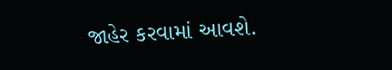જાહેર કરવામાં આવશે.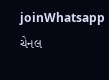joinWhatsapp ચેનલ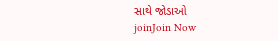સાથે જોડાઓ
joinJoin Now